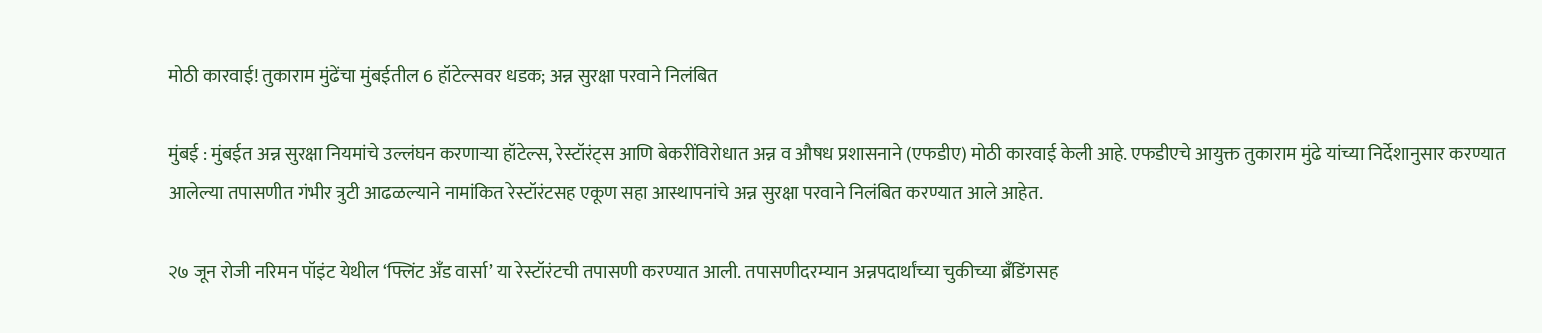मोठी कारवाई! तुकाराम मुंढेंचा मुंबईतील 6 हॉटेल्सवर धडक; अन्न सुरक्षा परवाने निलंबित

मुंबई : मुंबईत अन्न सुरक्षा नियमांचे उल्लंघन करणाऱ्या हॉटेल्स, रेस्टॉरंट्स आणि बेकरींविरोधात अन्न व औषध प्रशासनाने (एफडीए) मोठी कारवाई केली आहे. एफडीएचे आयुक्त तुकाराम मुंढे यांच्या निर्देशानुसार करण्यात आलेल्या तपासणीत गंभीर त्रुटी आढळल्याने नामांकित रेस्टॉरंटसह एकूण सहा आस्थापनांचे अन्न सुरक्षा परवाने निलंबित करण्यात आले आहेत.

२७ जून रोजी नरिमन पॉइंट येथील ‘फ्लिंट अँड वार्सा’ या रेस्टॉरंटची तपासणी करण्यात आली. तपासणीदरम्यान अन्नपदार्थांच्या चुकीच्या ब्रँडिंगसह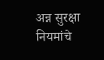अन्न सुरक्षा नियमांचे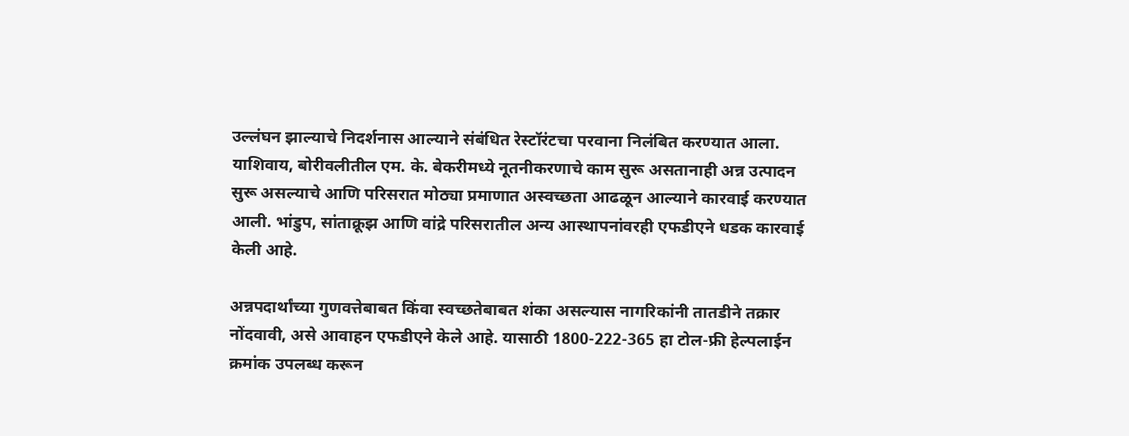उल्लंघन झाल्याचे निदर्शनास आल्याने संबंधित रेस्टॉरंटचा परवाना निलंबित करण्यात आला.
याशिवाय, बोरीवलीतील एम. के. बेकरीमध्ये नूतनीकरणाचे काम सुरू असतानाही अन्न उत्पादन सुरू असल्याचे आणि परिसरात मोठ्या प्रमाणात अस्वच्छता आढळून आल्याने कारवाई करण्यात आली. भांडुप, सांताक्रूझ आणि वांद्रे परिसरातील अन्य आस्थापनांवरही एफडीएने धडक कारवाई केली आहे.

अन्नपदार्थांच्या गुणवत्तेबाबत किंवा स्वच्छतेबाबत शंका असल्यास नागरिकांनी तातडीने तक्रार नोंदवावी, असे आवाहन एफडीएने केले आहे. यासाठी 1800-222-365 हा टोल-फ्री हेल्पलाईन क्रमांक उपलब्ध करून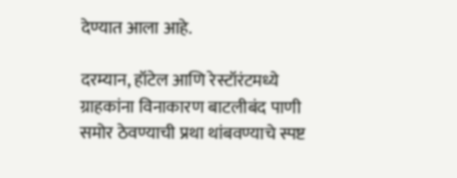देण्यात आला आहे.

दरम्यान, हॉटेल आणि रेस्टॉरंटमध्ये ग्राहकांना विनाकारण बाटलीबंद पाणी समोर ठेवण्याची प्रथा थांबवण्याचे स्पष्ट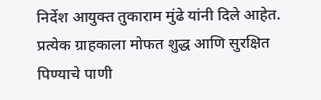निर्देश आयुक्त तुकाराम मुंढे यांनी दिले आहेत. प्रत्येक ग्राहकाला मोफत शुद्ध आणि सुरक्षित पिण्याचे पाणी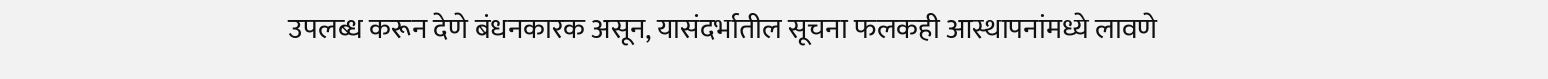उपलब्ध करून देणे बंधनकारक असून, यासंदर्भातील सूचना फलकही आस्थापनांमध्ये लावणे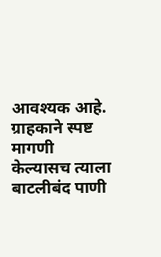आवश्यक आहे. ग्राहकाने स्पष्ट मागणी केल्यासच त्याला बाटलीबंद पाणी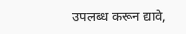उपलब्ध करून द्यावे,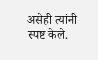असेही त्यांनी स्पष्ट केले.